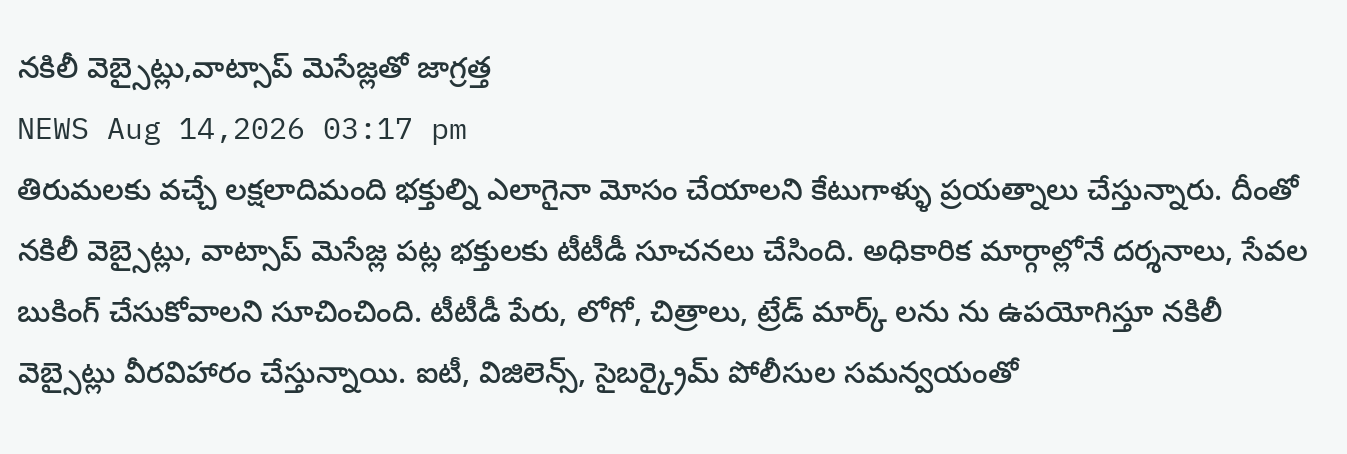నకిలీ వెబ్సైట్లు,వాట్సాప్ మెసేజ్లతో జాగ్రత్త
NEWS Aug 14,2026 03:17 pm
తిరుమలకు వచ్చే లక్షలాదిమంది భక్తుల్ని ఎలాగైనా మోసం చేయాలని కేటుగాళ్ళు ప్రయత్నాలు చేస్తున్నారు. దీంతో నకిలీ వెబ్సైట్లు, వాట్సాప్ మెసేజ్ల పట్ల భక్తులకు టీటీడీ సూచనలు చేసింది. అధికారిక మార్గాల్లోనే దర్శనాలు, సేవల బుకింగ్ చేసుకోవాలని సూచించింది. టీటీడీ పేరు, లోగో, చిత్రాలు, ట్రేడ్ మార్క్ లను ను ఉపయోగిస్తూ నకిలీ వెబ్సైట్లు వీరవిహారం చేస్తున్నాయి. ఐటీ, విజిలెన్స్, సైబర్క్రైమ్ పోలీసుల సమన్వయంతో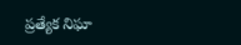ప్రత్యేక నిఘా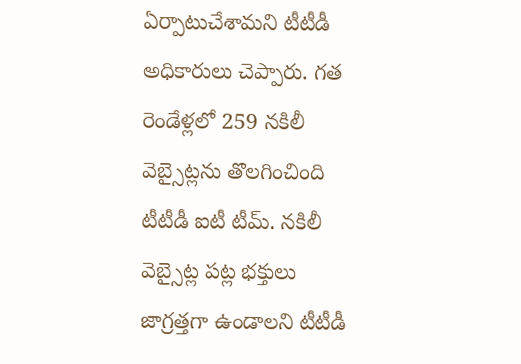ఏర్పాటుచేశామని టీటీడీ అధికారులు చెప్పారు. గత రెండేళ్లలో 259 నకిలీ వెబ్సైట్లను తొలగించింది టీటీడీ ఐటీ టీమ్. నకిలీ వెబ్సైట్ల పట్ల భక్తులు జాగ్రత్తగా ఉండాలని టీటీడీ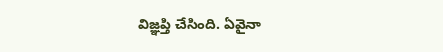విజ్ఞప్తి చేసింది. ఏవైనా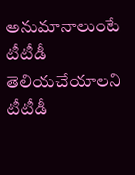అనుమానాలుంటే టీటీడీ తెలియచేయాలని టీటీడీ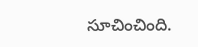సూచించింది.